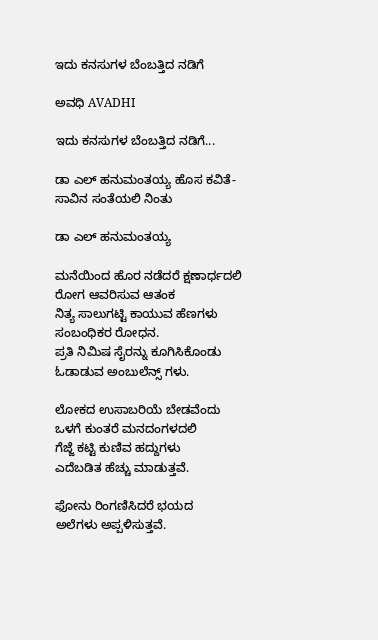ಇದು ಕನಸುಗಳ ಬೆಂಬತ್ತಿದ ನಡಿಗೆ‍

ಅವಧಿ AVADHI

ಇದು ಕನಸುಗಳ ಬೆಂಬತ್ತಿದ ನಡಿಗೆ...

ಡಾ ಎಲ್‌ ಹನುಮಂತಯ್ಯ ಹೊಸ ಕವಿತೆ- ಸಾವಿನ ಸಂತೆಯಲಿ ನಿಂತು

ಡಾ ಎಲ್‌ ಹನುಮಂತಯ್ಯ

ಮನೆಯಿಂದ ಹೊರ ನಡೆದರೆ ಕ್ಷಣಾರ್ಧದಲಿ
ರೋಗ ಆವರಿಸುವ ಆತಂಕ
ನಿತ್ಯ ಸಾಲುಗಟ್ಟಿ ಕಾಯುವ ಹೆಣಗಳು
ಸಂಬಂಧಿಕರ ರೋಧನ.
ಪ್ರತಿ ನಿಮಿಷ ಸೈರನ್ನು ಕೂಗಿಸಿಕೊಂಡು
ಓಡಾಡುವ ಅಂಬುಲೆನ್ಸ್‌ ಗಳು.

ಲೋಕದ ಉಸಾಬರಿಯೆ ಬೇಡವೆಂದು
ಒಳಗೆ ಕುಂತರೆ ಮನದಂಗಳದಲಿ
ಗೆಜ್ಜೆ ಕಟ್ಟಿ ಕುಣಿವ ಹದ್ದುಗಳು
ಎದೆಬಡಿತ ಹೆಚ್ಚು ಮಾಡುತ್ತವೆ.

ಫೋನು ರಿಂಗಣಿಸಿದರೆ ಭಯದ
ಅಲೆಗಳು ಅಪ್ಪಳಿಸುತ್ತವೆ.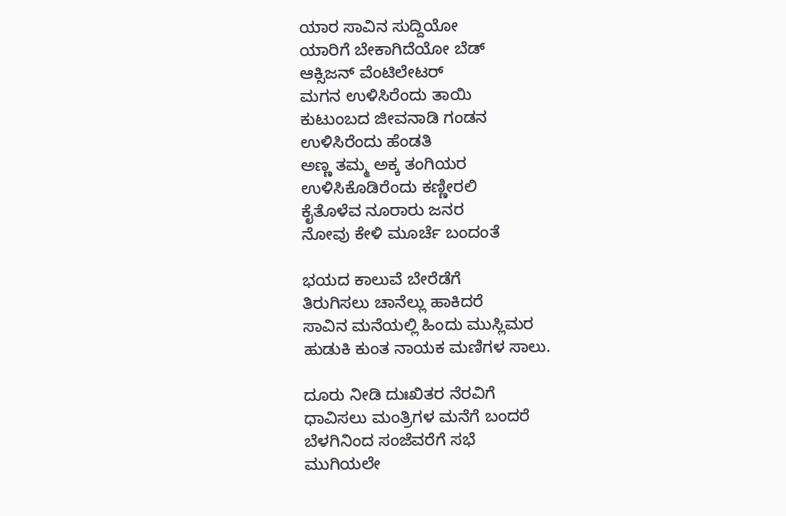ಯಾರ ಸಾವಿನ ಸುದ್ದಿಯೋ
ಯಾರಿಗೆ ಬೇಕಾಗಿದೆಯೋ ಬೆಡ್
ಆಕ್ಸಿಜನ್‌ ವೆಂಟಿಲೇಟರ್‌
ಮಗನ ಉಳಿಸಿರೆಂದು ತಾಯಿ
ಕುಟುಂಬದ ಜೀವನಾಡಿ ಗಂಡನ
ಉಳಿಸಿರೆಂದು ಹೆಂಡತಿ
ಅಣ್ಣ ತಮ್ಮ ಅಕ್ಕ ತಂಗಿಯರ
ಉಳಿಸಿಕೊಡಿರೆಂದು ಕಣ್ಣೀರಲಿ
ಕೈತೊಳೆವ ನೂರಾರು ಜನರ
ನೋವು ಕೇಳಿ ಮೂರ್ಚೆ ಬಂದಂತೆ

ಭಯದ ಕಾಲುವೆ ಬೇರೆಡೆಗೆ
ತಿರುಗಿಸಲು ಚಾನೆಲ್ಲು ಹಾಕಿದರೆ
ಸಾವಿನ ಮನೆಯಲ್ಲಿ ಹಿಂದು ಮುಸ್ಲಿಮರ
ಹುಡುಕಿ ಕುಂತ ನಾಯಕ ಮಣಿಗಳ ಸಾಲು.

ದೂರು ನೀಡಿ ದುಃಖಿತರ ನೆರವಿಗೆ
ಧಾವಿಸಲು ಮಂತ್ರಿಗಳ ಮನೆಗೆ ಬಂದರೆ
ಬೆಳಗಿನಿಂದ ಸಂಜೆವರೆಗೆ ಸಭೆ
ಮುಗಿಯಲೇ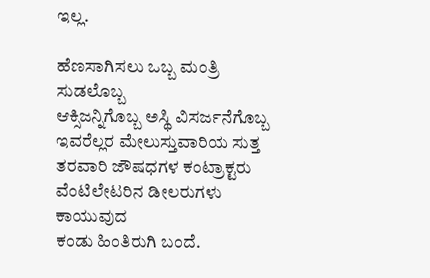ಇಲ್ಲ.

ಹೆಣಸಾಗಿಸಲು ಒಬ್ಬ ಮಂತ್ರಿ ಸುಡಲೊಬ್ಬ
ಆಕ್ಸಿಜನ್ನಿಗೊಬ್ಬ ಅಸ್ಥಿ ವಿಸರ್ಜನೆಗೊಬ್ಬ
ಇವರೆಲ್ಲರ ಮೇಲುಸ್ತುವಾರಿಯ ಸುತ್ತ
ತರವಾರಿ ಜೌಷಧಗಳ ಕಂಟ್ರಾಕ್ಟರು
ವೆಂಟಿಲೇಟರಿನ ಡೀಲರುಗಳು ಕಾಯುವುದ
ಕಂಡು ಹಿಂತಿರುಗಿ ಬಂದೆ.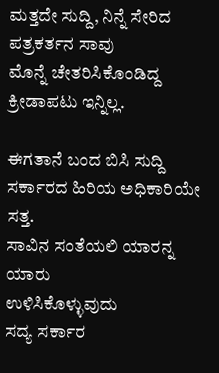ಮತ್ತದೇ ಸುದ್ದಿ, ನಿನ್ನೆ ಸೇರಿದ
ಪತ್ರಕರ್ತನ ಸಾವು
ಮೊನ್ನೆ ಚೇತರಿಸಿಕೊಂಡಿದ್ದ
ಕ್ರೀಡಾಪಟು ಇನ್ನಿಲ್ಲ.

ಈಗತಾನೆ ಬಂದ ಬಿಸಿ ಸುದ್ದಿ
ಸರ್ಕಾರದ ಹಿರಿಯ ಅಧಿಕಾರಿಯೇ ಸತ್ತ.
ಸಾವಿನ ಸಂತೆಯಲಿ ಯಾರನ್ನ ಯಾರು
ಉಳಿಸಿಕೊಳ್ಳುವುದು
ಸದ್ಯ ಸರ್ಕಾರ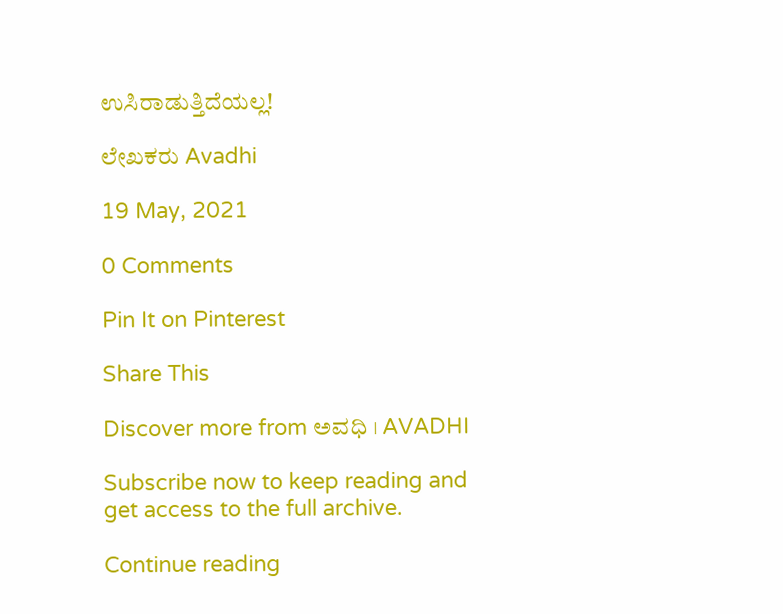ಉಸಿರಾಡುತ್ತಿದೆಯಲ್ಲ!

ಲೇಖಕರು Avadhi

19 May, 2021

0 Comments

Pin It on Pinterest

Share This

Discover more from ಅವಧಿ । AVADHI

Subscribe now to keep reading and get access to the full archive.

Continue reading